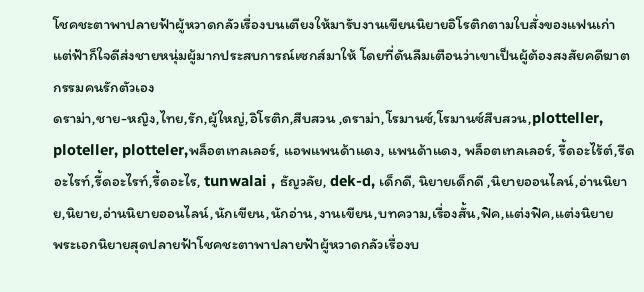โชคชะตาพาปลายฟ้าผู้หวาดกลัวเรื่องบนเตียงให้มารับงานเขียนนิยายอิโรติกตามใบสั่งของแฟนเก่า แต่ฟ้าก็ใจดีส่งชายหนุ่มผู้มากประสบการณ์เซกส์มาให้ โดยที่ดันลืมเตือนว่าเขาเป็นผู้ต้องสงสัยคดีฆาตกรรมคนรักตัวเอง
ดราม่า,ชาย-หญิง,ไทย,รัก,ผู้ใหญ่,อิโรติก,สืบสวน ,ดราม่า,โรมานซ์,โรมานซ์สืบสวน,plotteller, ploteller, plotteler,พล็อตเทลเลอร์, แอพแพนด้าแดง, แพนด้าแดง, พล็อตเทลเลอร์, รี้ดอะไร้ต์,รีดอะไรท์,รี้ดอะไรท์,รี้ดอะไร, tunwalai , ธัญวลัย, dek-d, เด็กดี, นิยายเด็กดี ,นิยายออนไลน์,อ่านนิยาย,นิยาย,อ่านนิยายออนไลน์,นักเขียน,นักอ่าน,งานเขียน,บทความ,เรื่องสั้น,ฟิค,แต่งฟิค,แต่งนิยาย
พระเอกนิยายสุดปลายฟ้าโชคชะตาพาปลายฟ้าผู้หวาดกลัวเรื่องบ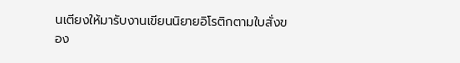นเตียงให้มารับงานเขียนนิยายอิโรติกตามใบสั่งของ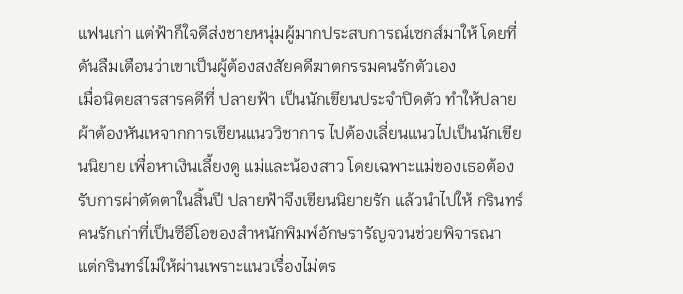แฟนเก่า แต่ฟ้าก็ใจดีส่งชายหนุ่มผู้มากประสบการณ์เซกส์มาให้ โดยที่ดันลืมเตือนว่าเขาเป็นผู้ต้องสงสัยคดีฆาตกรรมคนรักตัวเอง
เมื่อนิตยสารสารคดีที่ ปลายฟ้า เป็นนักเขียนประจำปิดตัว ทำให้ปลายผ้าต้องหันเหจากการเขียนแนววิชาการ ไปต้องเลี่ยนแนวไปเป็นนักเขียนนิยาย เพื่อหาเงินเลี้ยงดู แม่และน้องสาว โดยเฉพาะแม่ของเธอต้องรับการผ่าตัดตาในสิ้นปี ปลายฟ้าจึงเขียนนิยายรัก แล้วนำไปให้ กรินทร์ คนรักเก่าที่เป็นซีอีโอของสำหนักพิมพ์อักษรารัญจวนช่วยพิจารณา แต่กรินทร์ไม่ให้ผ่านเพราะแนวเรื่องไม่ตร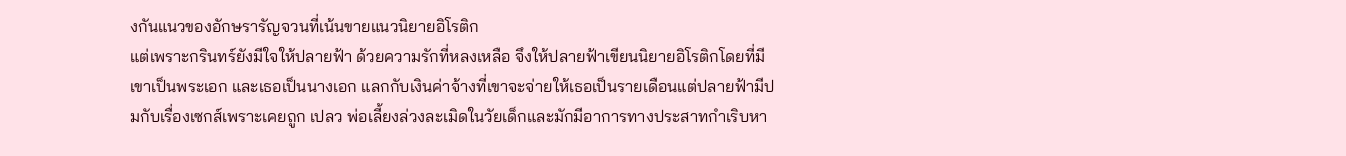งกันแนวของอักษรารัญจวนที่เน้นขายแนวนิยายอิโรติก
แต่เพราะกรินทร์ยังมีใจให้ปลายฟ้า ด้วยความรักที่หลงเหลือ จึงให้ปลายฟ้าเขียนนิยายอิโรติกโดยที่มีเขาเป็นพระเอก และเธอเป็นนางเอก แลกกับเงินค่าจ้างที่เขาจะจ่ายให้เธอเป็นรายเดือนแต่ปลายฟ้ามีปมกับเรื่องเซกส์เพราะเคยถูก เปลว พ่อเลี้ยงล่วงละเมิดในวัยเด็กและมักมีอาการทางประสาทกำเริบหา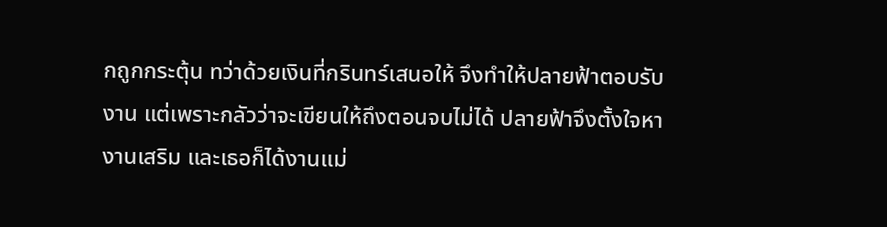กถูกกระตุ้น ทว่าด้วยเงินที่กรินทร์เสนอให้ จึงทำให้ปลายฟ้าตอบรับงาน แต่เพราะกลัวว่าจะเขียนให้ถึงตอนจบไม่ได้ ปลายฟ้าจึงตั้งใจหางานเสริม และเธอก็ได้งานแม่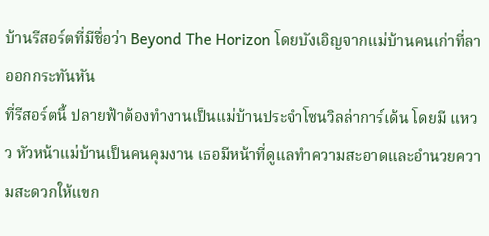บ้านรีสอร์ตที่มีชื่อว่า Beyond The Horizon โดยบังเอิญจากแม่บ้านคนเก่าที่ลาออกกระทันหัน
ที่รีสอร์ตนี้ ปลายฟ้าต้องทำงานเป็นแม่บ้านประจำโซนวิลล่าการ์เด้น โดยมี แหวว หัวหน้าแม่บ้านเป็นคนคุมงาน เธอมีหน้าที่ดูแลทำความสะอาดและอำนวยความสะดวกให้แขก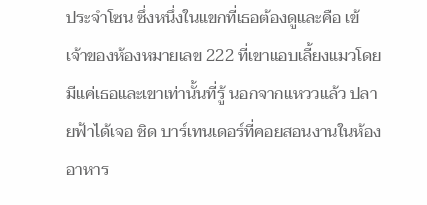ประจำโซน ซึ่งหนึ่งในแขกที่เธอต้องดูและคือ เข้ เจ้าของห้องหมายเลข 222 ที่เขาแอบเลี้ยงแมวโดยมีแค่เธอและเขาเท่านั้นที่รู้ นอกจากแหววแล้ว ปลายฟ้าได้เจอ ชิด บาร์เทนเดอร์ที่คอยสอนงานในห้องอาหาร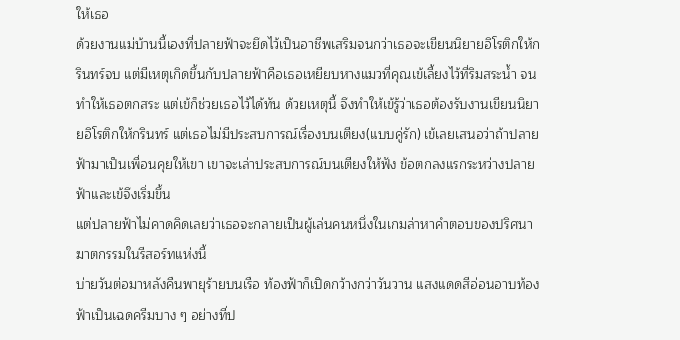ให้เธอ
ด้วยงานแม่บ้านนี้เองที่ปลายฟ้าจะยึดไว้เป็นอาชีพเสริมจนกว่าเธอจะเขียนนิยายอิโรติกให้กรินทร์จบ แต่มีเหตุเกิดขึ้นกับปลายฟ้าคือเธอเหยียบหางแมวที่คุณเข้เลี้ยงไว้ที่ริมสระน้ำ จนทำให้เธอตกสระ แต่เข้ก็ช่วยเธอไว้ได้ทัน ด้วยเหตุนี้ จึงทำให้เข้รู้ว่าเธอต้องรับงานเขียนนิยายอิโรติกให้กรินทร์ แต่เธอไม่มีประสบการณ์เรื่องบนเตียง(แบบคู่รัก) เข้เลยเสนอว่าถ้าปลายฟ้ามาเป็นเพื่อนคุยให้เขา เขาจะเล่าประสบการณ์บนเตียงให้ฟัง ข้อตกลงแรกระหว่างปลายฟ้าและเข้จึงเริ่มขึ้น
แต่ปลายฟ้าไม่คาดคิดเลยว่าเธอจะกลายเป็นผู้เล่นคนหนึ่งในเกมล่าหาคำตอบของปริศนาฆาตกรรมในรีสอร์ทแห่งนี้
บ่ายวันต่อมาหลังคืนพายุร้ายบนเรือ ท้องฟ้าก็เปิดกว้างกว่าวันวาน แสงแดดสีอ่อนอาบท้องฟ้าเป็นเฉดครีมบาง ๆ อย่างที่ป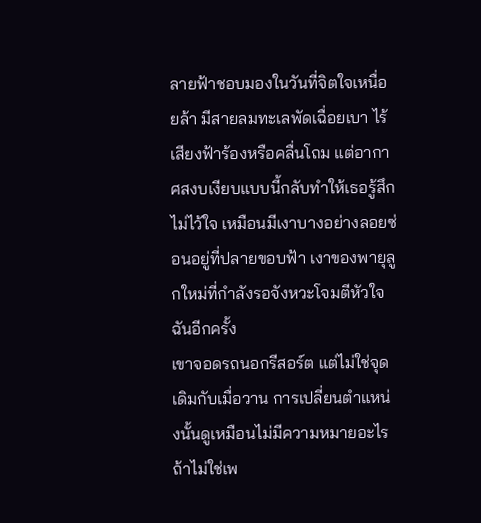ลายฟ้าชอบมองในวันที่จิตใจเหนื่อยล้า มีสายลมทะเลพัดเฉื่อยเบา ไร้เสียงฟ้าร้องหรือคลื่นโถม แต่อากาศสงบเงียบแบบนี้กลับทำให้เธอรู้สึกไม่ไว้ใจ เหมือนมีเงาบางอย่างลอยซ่อนอยู่ที่ปลายขอบฟ้า เงาของพายุลูกใหม่ที่กำลังรอจังหวะโจมตีหัวใจฉันอีกครั้ง
เขาจอดรถนอกรีสอร์ต แต่ไม่ใช่จุดเดิมกับเมื่อวาน การเปลี่ยนตำแหน่งนั้นดูเหมือนไม่มีความหมายอะไร ถ้าไม่ใช่เพ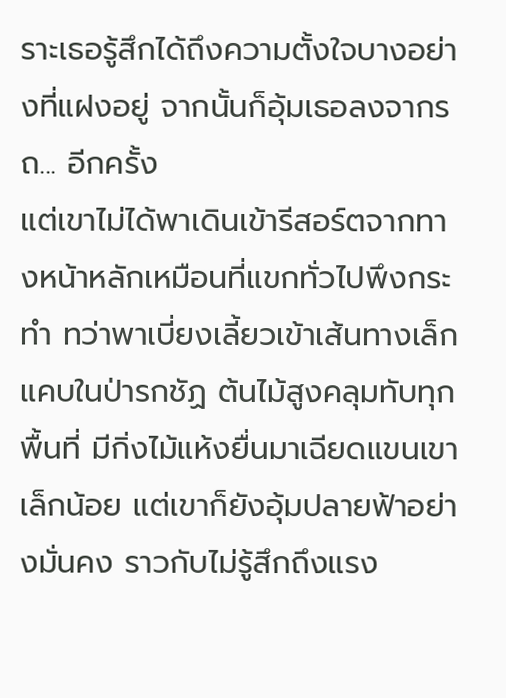ราะเธอรู้สึกได้ถึงความตั้งใจบางอย่างที่แฝงอยู่ จากนั้นก็อุ้มเธอลงจากรถ... อีกครั้ง
แต่เขาไม่ได้พาเดินเข้ารีสอร์ตจากทางหน้าหลักเหมือนที่แขกทั่วไปพึงกระทำ ทว่าพาเบี่ยงเลี้ยวเข้าเส้นทางเล็กแคบในป่ารกชัฏ ต้นไม้สูงคลุมทับทุกพื้นที่ มีกิ่งไม้แห้งยื่นมาเฉียดแขนเขาเล็กน้อย แต่เขาก็ยังอุ้มปลายฟ้าอย่างมั่นคง ราวกับไม่รู้สึกถึงแรง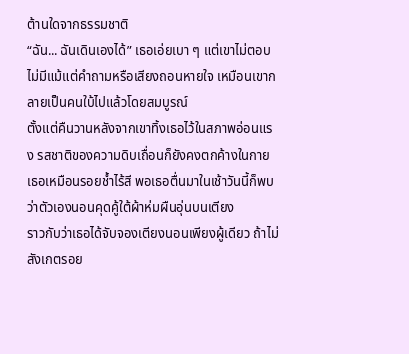ต้านใดจากธรรมชาติ
“ฉัน... ฉันเดินเองได้” เธอเอ่ยเบา ๆ แต่เขาไม่ตอบ ไม่มีแม้แต่คำถามหรือเสียงถอนหายใจ เหมือนเขากลายเป็นคนใบ้ไปแล้วโดยสมบูรณ์
ตั้งแต่คืนวานหลังจากเขาทิ้งเธอไว้ในสภาพอ่อนแรง รสชาติของความดิบเถื่อนก็ยังคงตกค้างในกายเธอเหมือนรอยช้ำไร้สี พอเธอตื่นมาในเช้าวันนี้ก็พบว่าตัวเองนอนคุดคู้ใต้ผ้าห่มผืนอุ่นบนเตียง
ราวกับว่าเธอได้จับจองเตียงนอนเพียงผู้เดียว ถ้าไม่สังเกตรอย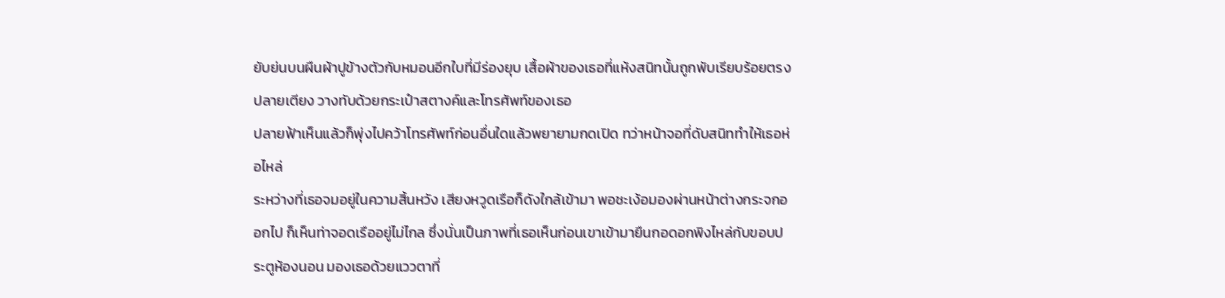ยับย่นบนผืนผ้าปูข้างตัวกับหมอนอีกใบที่มีร่องยุบ เสื้อผ้าของเธอที่แห้งสนิทนั้นถูกพับเรียบร้อยตรงปลายเตียง วางทับด้วยกระเป๋าสตางค์และโทรศัพท์ของเธอ
ปลายฟ้าเห็นแล้วก็พุ่งไปคว้าโทรศัพท์ก่อนอื่นใดแล้วพยายามกดเปิด ทว่าหน้าจอที่ดับสนิททำให้เธอห่อไหล่
ระหว่างที่เธอจมอยู่ในความสิ้นหวัง เสียงหวูดเรือก็ดังใกล้เข้ามา พอชะเง้อมองผ่านหน้าต่างกระจกออกไป ก็เห็นท่าจอดเรืออยู่ไม่ไกล ซึ่งนั่นเป็นภาพที่เธอเห็นก่อนเขาเข้ามายืนกอดอกพิงไหล่กับขอบประตูห้องนอน มองเธอด้วยแววตาที่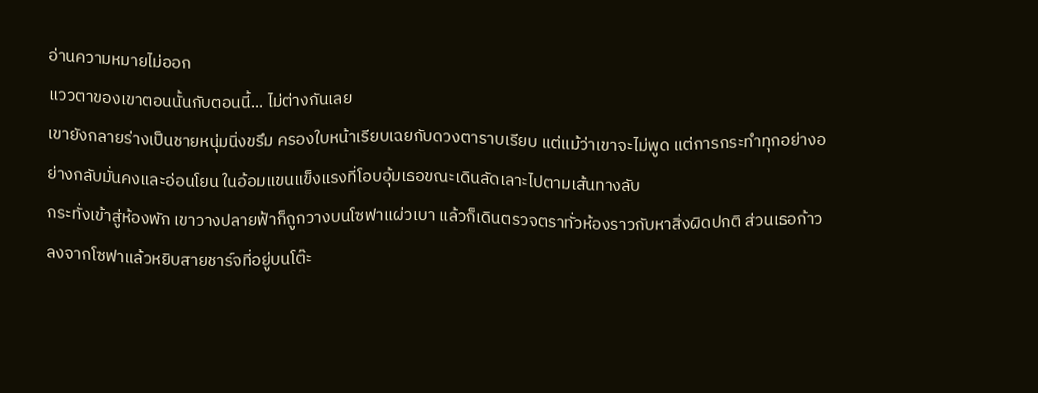อ่านความหมายไม่ออก
แววตาของเขาตอนนั้นกับตอนนี้... ไม่ต่างกันเลย
เขายังกลายร่างเป็นชายหนุ่มนิ่งขรึม ครองใบหน้าเรียบเฉยกับดวงตาราบเรียบ แต่แม้ว่าเขาจะไม่พูด แต่การกระทำทุกอย่างอย่างกลับมั่นคงและอ่อนโยน ในอ้อมแขนแข็งแรงที่โอบอุ้มเธอขณะเดินลัดเลาะไปตามเส้นทางลับ
กระทั่งเข้าสู่ห้องพัก เขาวางปลายฟ้าก็ถูกวางบนโซฟาแผ่วเบา แล้วก็เดินตรวจตราทั่วห้องราวกับหาสิ่งผิดปกติ ส่วนเธอก้าวลงจากโซฟาแล้วหยิบสายชาร์จที่อยู่บนโต๊ะ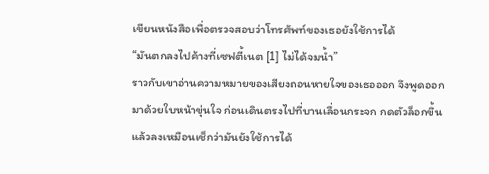เขียนหนังสือเพื่อตรวจสอบว่าโทรศัพท์ของเธอยังใช้การได้
“มันตกลงไปค้างที่เซฟตี้เนต [1] ไม่ได้จมน้ำ”
ราวกับเขาอ่านความหมายของเสียงถอนหายใจของเธอออก จึงพูดออกมาด้วยใบหน้าขุ่นใจ ก่อนเดินตรงไปที่บานเลื่อนกระจก กดตัวล็อกขึ้นแล้วลงเหมือนเช็กว่ามันยังใช้การได้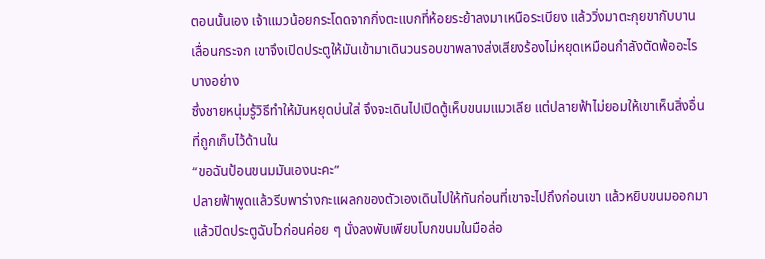ตอนนั้นเอง เจ้าแมวน้อยกระโดดจากกิ่งตะแบกที่ห้อยระย้าลงมาเหนือระเบียง แล้ววิ่งมาตะกุยขากับบานเลื่อนกระจก เขาจึงเปิดประตูให้มันเข้ามาเดินวนรอบขาพลางส่งเสียงร้องไม่หยุดเหมือนกำลังตัดพ้ออะไรบางอย่าง
ซึ่งชายหนุ่มรู้วิธีทำให้มันหยุดบ่นใส่ จึงจะเดินไปเปิดตู้เห็บขนมแมวเลีย แต่ปลายฟ้าไม่ยอมให้เขาเห็นสิ่งอื่นที่ถูกเก็บไว้ด้านใน
“ขอฉันป้อนขนมมันเองนะคะ”
ปลายฟ้าพูดแล้วรีบพาร่างกะแผลกของตัวเองเดินไปให้ทันก่อนที่เขาจะไปถึงก่อนเขา แล้วหยิบขนมออกมาแล้วปิดประตูฉับไวก่อนค่อย ๆ นั่งลงพับเพียบโบกขนมในมือล่อ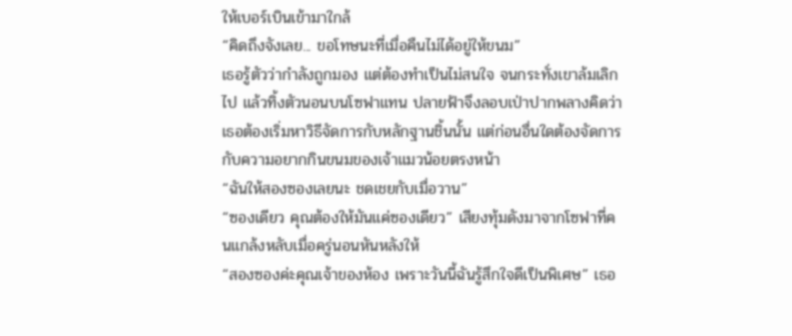ให้เบอร์เบินเข้ามาใกล้
“คิดถึงจังเลย... ขอโทษนะที่เมื่อคืนไม่ได้อยู่ให้ขนม”
เธอรู้ตัวว่ากำลังถูกมอง แต่ต้องทำเป็นไม่สนใจ จนกระทั่งเขาล้มเลิกไป แล้วทิ้งตัวนอนบนโซฟาแทน ปลายฟ้าจึงลอบเป่าปากพลางคิดว่าเธอต้องเริ่มหาวิธีจัดการกับหลักฐานชิ้นนั้น แต่ก่อนอื่นใดต้องจัดการกับความอยากกินขนมของเจ้าแมวน้อยตรงหน้า
“ฉันให้สองซองเลยนะ ชดเชยกับเมื่อวาน”
“ซองเดียว คุณต้องให้มันแค่ซองเดียว” เสียงทุ้มดังมาจากโซฟาที่คนแกล้งหลับเมื่อครู่นอนหันหลังให้
“สองซองค่ะคุณเจ้าของห้อง เพราะวันนี้ฉันรู้สึกใจดีเป็นพิเศษ” เธอ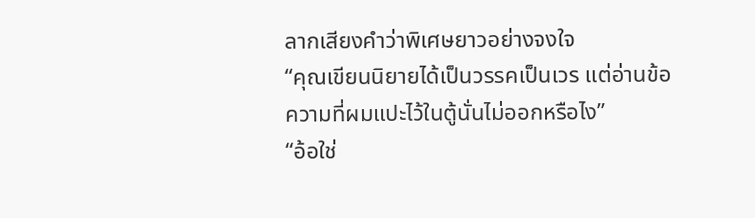ลากเสียงคำว่าพิเศษยาวอย่างจงใจ
“คุณเขียนนิยายได้เป็นวรรคเป็นเวร แต่อ่านข้อความที่ผมแปะไว้ในตู้นั่นไม่ออกหรือไง”
“อ้อใช่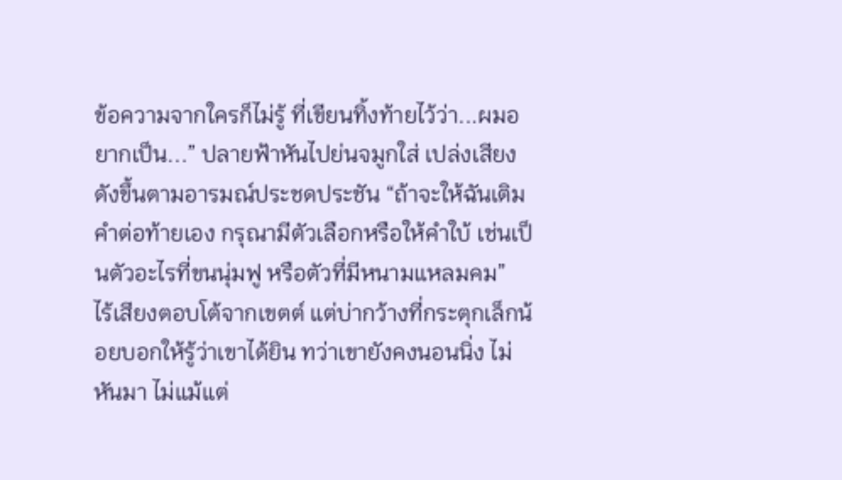ข้อความจากใครก็ไม่รู้ ที่เขียนทิ้งท้ายไว้ว่า...ผมอยากเป็น...” ปลายฟ้าหันไปย่นจมูกใส่ เปล่งเสียงดังขึ้นตามอารมณ์ประชดประชัน “ถ้าจะให้ฉันเติมคำต่อท้ายเอง กรุณามีตัวเลือกหรือให้คำใบ้ เช่นเป็นตัวอะไรที่ขนนุ่มฟู หรือตัวที่มีหนามแหลมคม”
ไร้เสียงตอบโต้จากเขตต์ แต่บ่ากว้างที่กระตุกเล็กน้อยบอกให้รู้ว่าเขาได้ยิน ทว่าเขายังคงนอนนิ่ง ไม่หันมา ไม่แม้แต่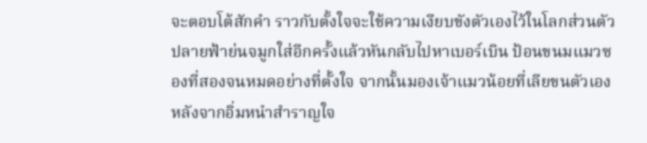จะตอบโต้สักคำ ราวกับตั้งใจจะใช้ความเงียบขังตัวเองไว้ในโลกส่วนตัว
ปลายฟ้าย่นจมูกใส่อีกครั้งแล้วหันกลับไปหาเบอร์เบิน ป้อนขนมแมวซองที่สองจนหมดอย่างที่ตั้งใจ จากนั้นมองเจ้าแมวน้อยที่เลียขนตัวเองหลังจากอิ่มหนำสำราญใจ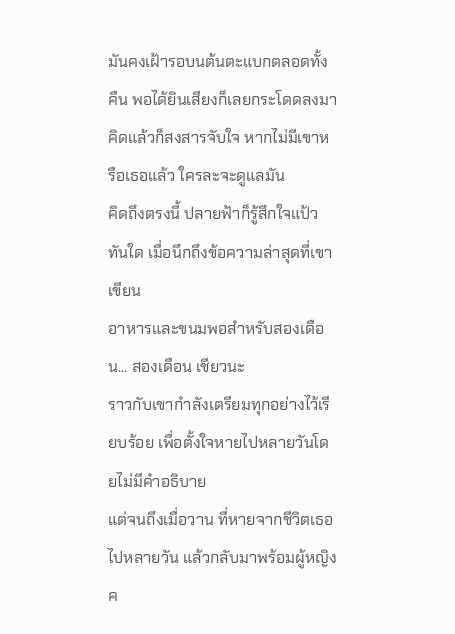มันคงเฝ้ารอบนต้นตะแบกตลอดทั้งคืน พอได้ยินเสียงก็เลยกระโดดลงมา คิดแล้วก็สงสารจับใจ หากไม่มีเขาหรือเธอแล้ว ใครละจะดูแลมัน
คิดถึงตรงนี้ ปลายฟ้าก็รู้สึกใจแป้วทันใด เมื่อนึกถึงข้อความล่าสุดที่เขาเขียน
อาหารและขนมพอสำหรับสองเดือน... สองเดือน เชียวนะ
ราวกับเขากำลังเตรียมทุกอย่างไว้เรียบร้อย เพื่อตั้งใจหายไปหลายวันโดยไม่มีคำอธิบาย
แต่จนถึงเมื่อวาน ที่หายจากชีวิตเธอไปหลายวัน แล้วกลับมาพร้อมผู้หญิงค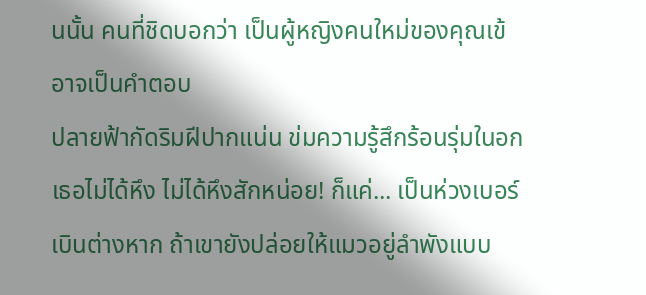นนั้น คนที่ชิดบอกว่า เป็นผู้หญิงคนใหม่ของคุณเข้ อาจเป็นคำตอบ
ปลายฟ้ากัดริมฝีปากแน่น ข่มความรู้สึกร้อนรุ่มในอก เธอไม่ได้หึง ไม่ได้หึงสักหน่อย! ก็แค่... เป็นห่วงเบอร์เบินต่างหาก ถ้าเขายังปล่อยให้แมวอยู่ลำพังแบบ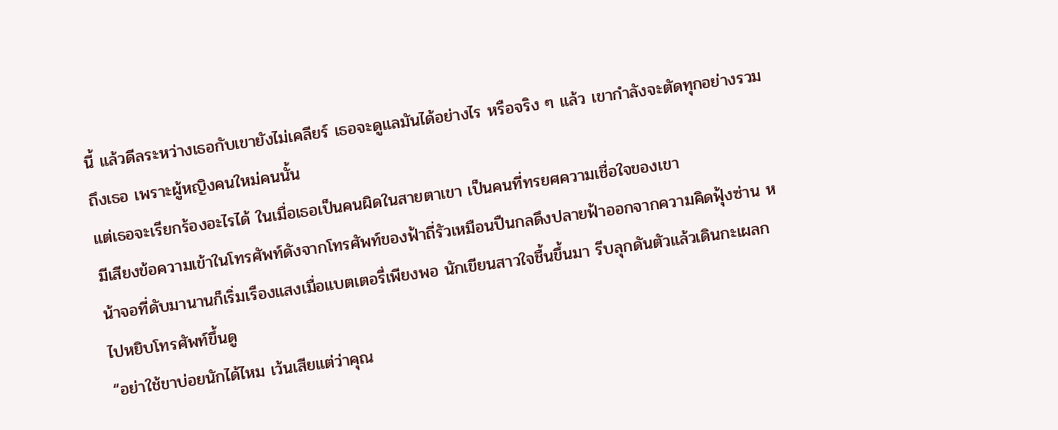นี้ แล้วดีลระหว่างเธอกับเขายังไม่เคลียร์ เธอจะดูแลมันได้อย่างไร หรือจริง ๆ แล้ว เขากำลังจะตัดทุกอย่างรวมถึงเธอ เพราะผู้หญิงคนใหม่คนนั้น
แต่เธอจะเรียกร้องอะไรได้ ในเมื่อเธอเป็นคนผิดในสายตาเขา เป็นคนที่ทรยศความเชื่อใจของเขา
มีเสียงข้อความเข้าในโทรศัพท์ดังจากโทรศัพท์ของฟ้าถี่รัวเหมือนปืนกลดึงปลายฟ้าออกจากความคิดฟุ้งซ่าน หน้าจอที่ดับมานานก็เริ่มเรืองแสงเมื่อแบตเตอรี่เพียงพอ นักเขียนสาวใจชื้นขึ้นมา รีบลุกดันตัวแล้วเดินกะเผลกไปหยิบโทรศัพท์ขึ้นดู
“อย่าใช้ขาบ่อยนักได้ไหม เว้นเสียแต่ว่าคุณ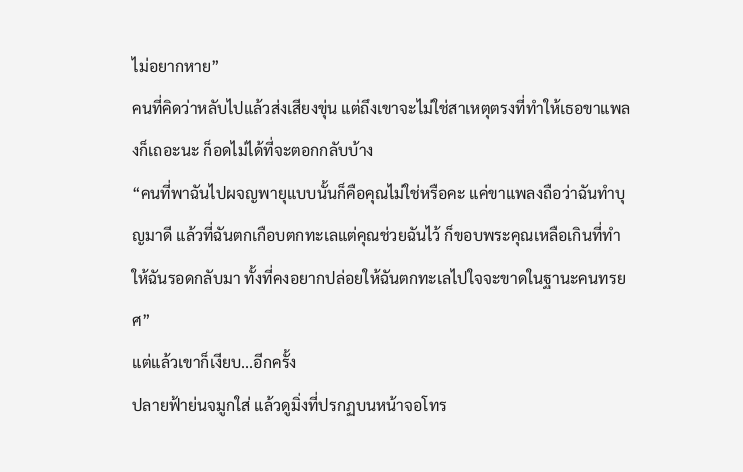ไม่อยากหาย”
คนที่คิดว่าหลับไปแล้วส่งเสียงขุ่น แต่ถึงเขาจะไม่ใช่สาเหตุตรงที่ทำให้เธอขาแพลงก็เถอะนะ ก็อดไม่ได้ที่จะตอกกลับบ้าง
“คนที่พาฉันไปผจญพายุแบบนั้นก็คือคุณไม่ใช่หรือคะ แค่ขาแพลงถือว่าฉันทำบุญมาดี แล้วที่ฉันตกเกือบตกทะเลแต่คุณช่วยฉันไว้ ก็ขอบพระคุณเหลือเกินที่ทำให้ฉันรอดกลับมา ทั้งที่คงอยากปล่อยให้ฉันตกทะเลไปใจจะขาดในฐานะคนทรยศ”
แต่แล้วเขาก็เงียบ...อีกครั้ง
ปลายฟ้าย่นจมูกใส่ แล้วดูมิ่งที่ปรกฏบนหน้าจอโทร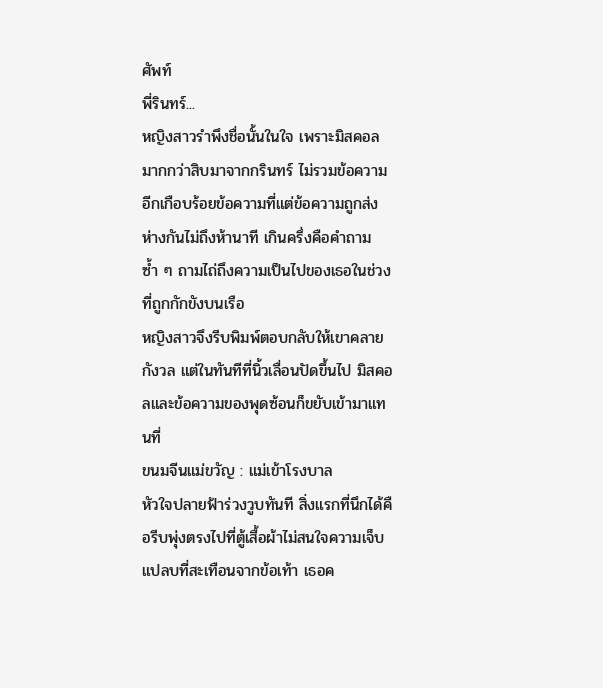ศัพท์
พี่รินทร์...
หญิงสาวรำพึงชื่อนั้นในใจ เพราะมิสคอลมากกว่าสิบมาจากกรินทร์ ไม่รวมข้อความอีกเกือบร้อยข้อความที่แต่ข้อความถูกส่งห่างกันไม่ถึงห้านาที เกินครึ่งคือคำถามซ้ำ ๆ ถามไถ่ถึงความเป็นไปของเธอในช่วงที่ถูกกักขังบนเรือ
หญิงสาวจึงรีบพิมพ์ตอบกลับให้เขาคลายกังวล แต่ในทันทีที่นิ้วเลื่อนปัดขึ้นไป มิสคอลและข้อความของพุดซ้อนก็ขยับเข้ามาแทนที่
ขนมจีนแม่ขวัญ : แม่เข้าโรงบาล
หัวใจปลายฟ้าร่วงวูบทันที สิ่งแรกที่นึกได้คือรีบพุ่งตรงไปที่ตู้เสื้อผ้าไม่สนใจความเจ็บแปลบที่สะเทือนจากข้อเท้า เธอค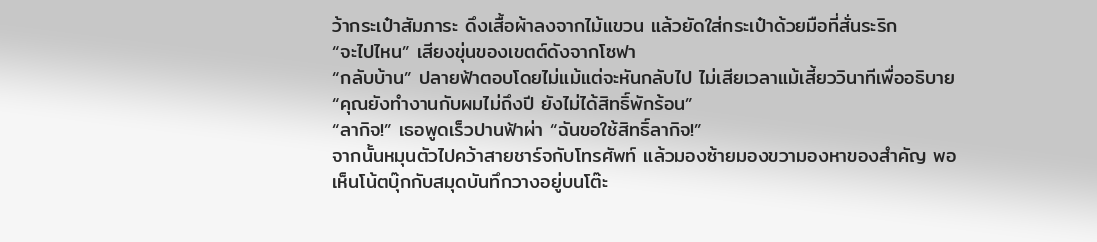ว้ากระเป๋าสัมภาระ ดึงเสื้อผ้าลงจากไม้แขวน แล้วยัดใส่กระเป๋าด้วยมือที่สั่นระริก
“จะไปไหน” เสียงขุ่นของเขตต์ดังจากโซฟา
“กลับบ้าน” ปลายฟ้าตอบโดยไม่แม้แต่จะหันกลับไป ไม่เสียเวลาแม้เสี้ยววินาทีเพื่ออธิบาย
“คุณยังทำงานกับผมไม่ถึงปี ยังไม่ได้สิทธิ์พักร้อน”
“ลากิจ!” เธอพูดเร็วปานฟ้าผ่า “ฉันขอใช้สิทธิ์ลากิจ!”
จากนั้นหมุนตัวไปคว้าสายชาร์จกับโทรศัพท์ แล้วมองซ้ายมองขวามองหาของสำคัญ พอเห็นโน้ตบุ๊กกับสมุดบันทึกวางอยู่บนโต๊ะ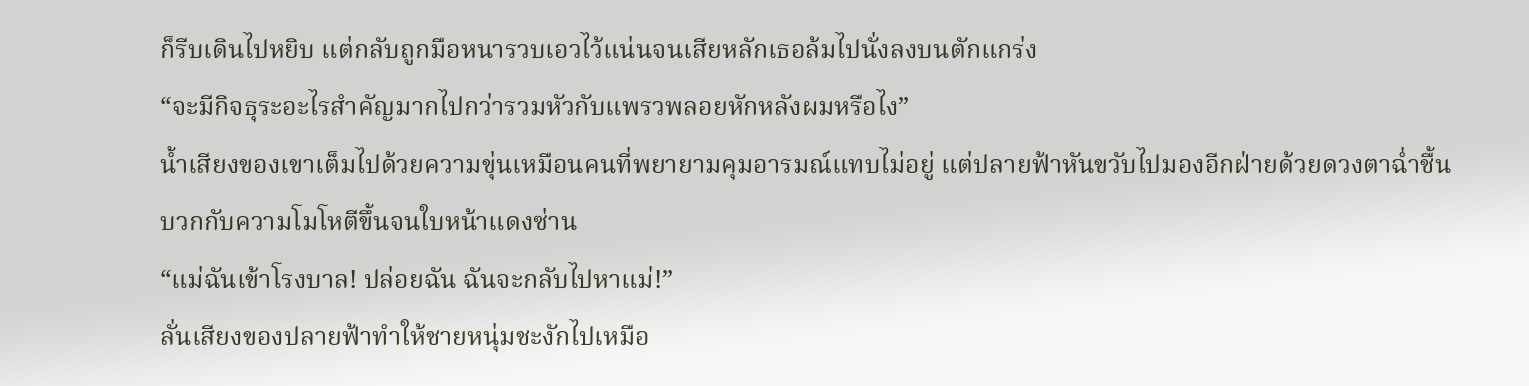ก็รีบเดินไปหยิบ แต่กลับถูกมือหนารวบเอวไว้แน่นจนเสียหลักเธอล้มไปนั่งลงบนตักแกร่ง
“จะมีกิจธุระอะไรสำคัญมากไปกว่ารวมหัวกับแพรวพลอยหักหลังผมหรือไง”
น้ำเสียงของเขาเต็มไปด้วยความขุ่นเหมือนคนที่พยายามคุมอารมณ์แทบไม่อยู่ แต่ปลายฟ้าหันขวับไปมองอีกฝ่ายด้วยดวงตาฉ่ำชื้น บวกกับความโมโหตีขึ้นจนใบหน้าแดงซ่าน
“แม่ฉันเข้าโรงบาล! ปล่อยฉัน ฉันจะกลับไปหาแม่!”
ลั่นเสียงของปลายฟ้าทำให้ชายหนุ่มชะงักไปเหมือ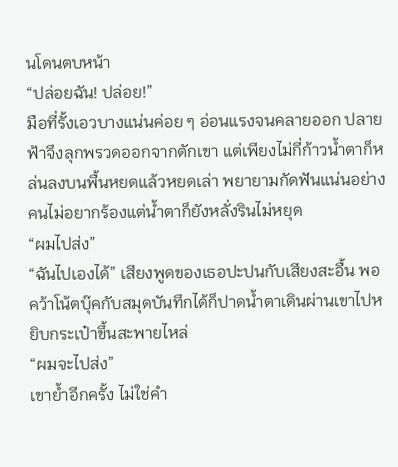นโดนตบหน้า
“ปล่อยฉัน! ปล่อย!”
มือที่รั้งเอวบางแน่นค่อย ๆ อ่อนแรงจนคลายออก ปลายฟ้าจึงลุกพรวดออกจากตักเขา แต่เพียงไม่กี่ก้าวน้ำตาก็หล่นลงบนพื้นหยดแล้วหยดเล่า พยายามกัดฟันแน่นอย่างคนไม่อยากร้องแต่น้ำตาก็ยังหลั่งรินไม่หยุด
“ผมไปส่ง”
“ฉันไปเองได้” เสียงพูดของเธอปะปนกับเสียงสะอื้น พอคว้าโน้ตบุ๊คกับสมุดบันทึกได้ก็ปาดน้ำตาเดินผ่านเขาไปหยิบกระเป๋าขึ้นสะพายไหล่
“ผมจะไปส่ง”
เขาย้ำอีกครั้ง ไม่ใช่คำ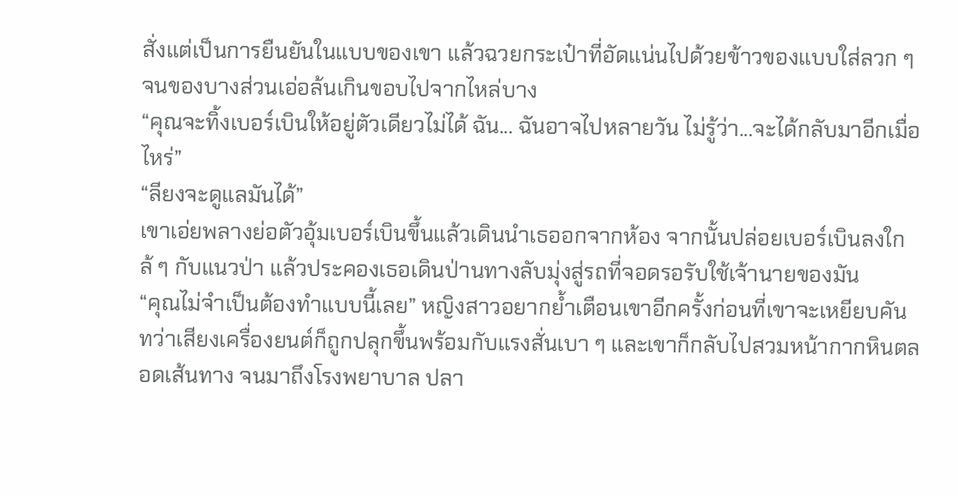สั่งแต่เป็นการยืนยันในแบบของเขา แล้วฉวยกระเป๋าที่อัดแน่นไปด้วยข้าวของแบบใส่ลวก ๆ จนของบางส่วนเอ่อล้นเกินขอบไปจากไหล่บาง
“คุณจะทิ้งเบอร์เบินให้อยู่ตัวเดียวไม่ได้ ฉัน... ฉันอาจไปหลายวัน ไม่รู้ว่า...จะได้กลับมาอีกเมื่อไหร่”
“ลียงจะดูแลมันได้”
เขาเอ่ยพลางย่อตัวอุ้มเบอร์เบินขึ้นแล้วเดินนำเธออกจากห้อง จากนั้นปล่อยเบอร์เบินลงใกล้ ๆ กับแนวป่า แล้วประคองเธอเดินป่านทางลับมุ่งสู่รถที่จอดรอรับใช้เจ้านายของมัน
“คุณไม่จำเป็นต้องทำแบบนี้เลย” หญิงสาวอยากย้ำเตือนเขาอีกครั้งก่อนที่เขาจะเหยียบคัน
ทว่าเสียงเครื่องยนต์ก็ถูกปลุกขึ้นพร้อมกับแรงสั่นเบา ๆ และเขาก็กลับไปสวมหน้ากากหินตลอดเส้นทาง จนมาถึงโรงพยาบาล ปลา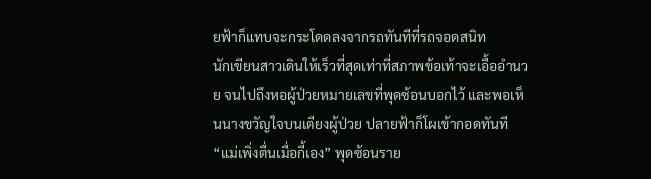ยฟ้าก็แทบจะกระโดดลงจากรถทันทีที่รถจอดสนิท
นักเขียนสาวเดินให้เร็วที่สุดเท่าที่สภาพข้อเท้าจะเอื้ออำนวย จนไปถึงหอผู้ป่วยหมายเลขที่พุดซ้อนบอกไว้ และพอเห็นนางขวัญใจบนเตียงผู้ป่วย ปลายฟ้าก็โผเข้ากอดทันที
“แม่เพิ่งตื่นเมื่อกี้เอง” พุดซ้อนราย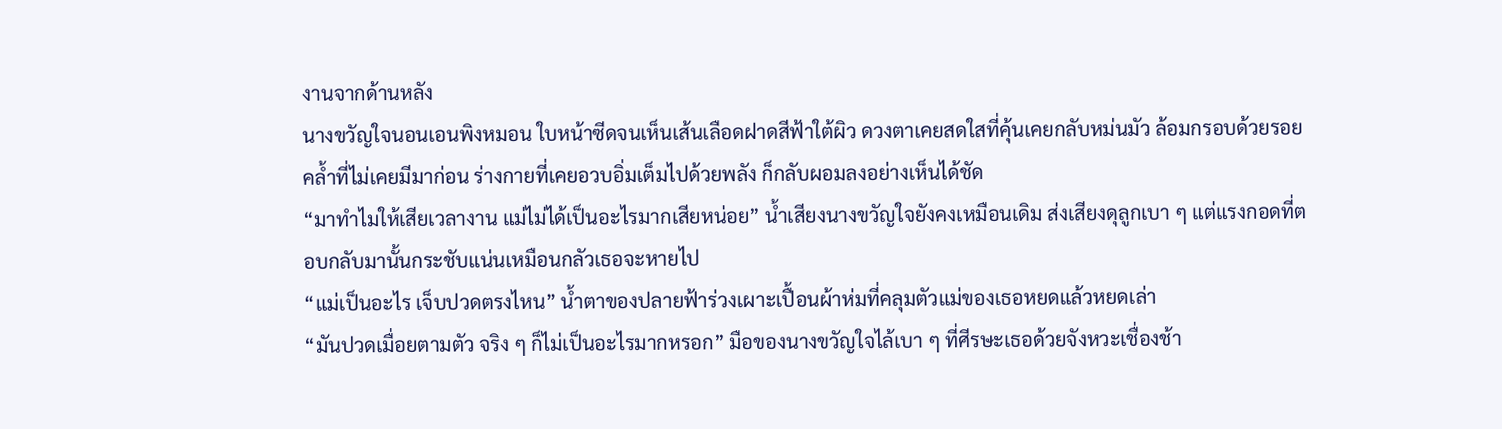งานจากด้านหลัง
นางขวัญใจนอนเอนพิงหมอน ใบหน้าซีดจนเห็นเส้นเลือดฝาดสีฟ้าใต้ผิว ดวงตาเคยสดใสที่คุ้นเคยกลับหม่นมัว ล้อมกรอบด้วยรอยคล้ำที่ไม่เคยมีมาก่อน ร่างกายที่เคยอวบอิ่มเต็มไปด้วยพลัง ก็กลับผอมลงอย่างเห็นได้ชัด
“มาทำไมให้เสียเวลางาน แม่ไม่ได้เป็นอะไรมากเสียหน่อย” น้ำเสียงนางขวัญใจยังคงเหมือนเดิม ส่งเสียงดุลูกเบา ๆ แต่แรงกอดที่ตอบกลับมานั้นกระชับแน่นเหมือนกลัวเธอจะหายไป
“แม่เป็นอะไร เจ็บปวดตรงไหน” น้ำตาของปลายฟ้าร่วงเผาะเปื้อนผ้าห่มที่คลุมตัวแม่ของเธอหยดแล้วหยดเล่า
“มันปวดเมื่อยตามตัว จริง ๆ ก็ไม่เป็นอะไรมากหรอก” มือของนางขวัญใจไล้เบา ๆ ที่ศีรษะเธอด้วยจังหวะเชื่องช้า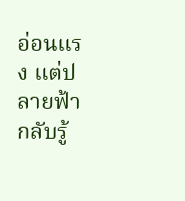อ่อนแรง แต่ปลายฟ้ากลับรู้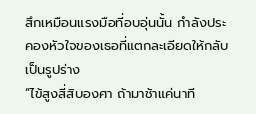สึกเหมือนแรงมือที่อบอุ่นนั้น กำลังประคองหัวใจของเธอที่แตกละเอียดให้กลับเป็นรูปร่าง
“ไข้สูงสี่สิบองศา ถ้ามาช้าแค่นาที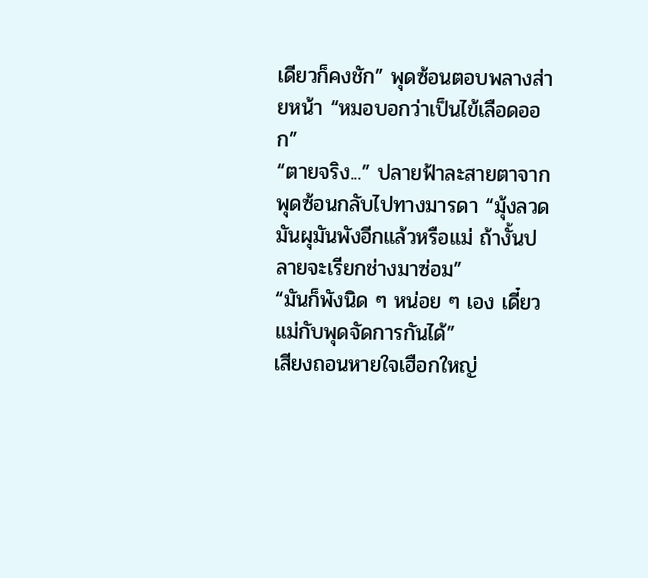เดียวก็คงชัก” พุดซ้อนตอบพลางส่ายหน้า “หมอบอกว่าเป็นไข้เลือดออก”
“ตายจริง...” ปลายฟ้าละสายตาจากพุดซ้อนกลับไปทางมารดา “มุ้งลวดมันผุมันพังอีกแล้วหรือแม่ ถ้างั้นปลายจะเรียกช่างมาซ่อม”
“มันก็พังนิด ๆ หน่อย ๆ เอง เดี๋ยวแม่กับพุดจัดการกันได้”
เสียงถอนหายใจเฮือกใหญ่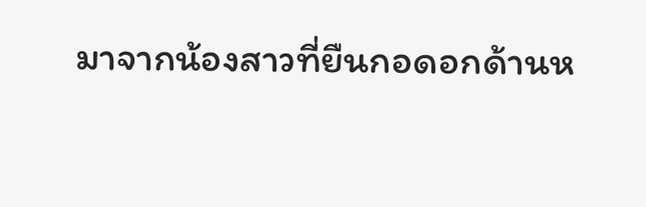มาจากน้องสาวที่ยืนกอดอกด้านห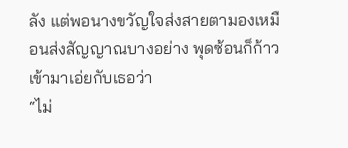ลัง แต่พอนางขวัญใจส่งสายตามองเหมือนส่งสัญญาณบางอย่าง พุดซ้อนก็ก้าวเข้ามาเอ่ยกับเธอว่า
“ไม่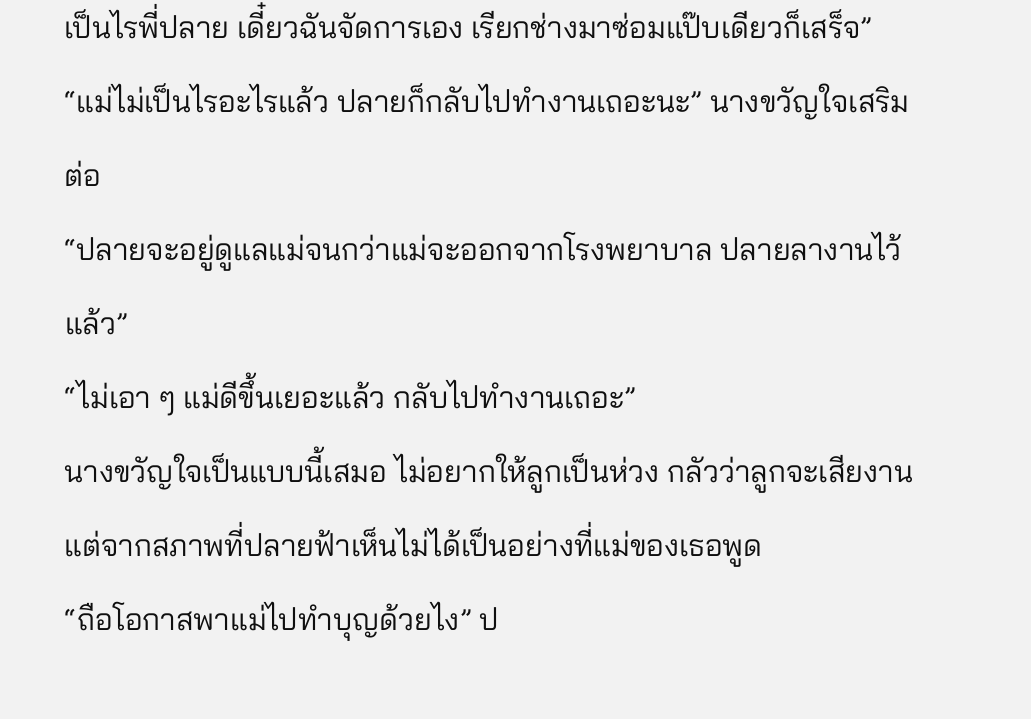เป็นไรพี่ปลาย เดี๋ยวฉันจัดการเอง เรียกช่างมาซ่อมแป๊บเดียวก็เสร็จ”
“แม่ไม่เป็นไรอะไรแล้ว ปลายก็กลับไปทำงานเถอะนะ” นางขวัญใจเสริมต่อ
“ปลายจะอยู่ดูแลแม่จนกว่าแม่จะออกจากโรงพยาบาล ปลายลางานไว้แล้ว”
“ไม่เอา ๆ แม่ดีขึ้นเยอะแล้ว กลับไปทำงานเถอะ”
นางขวัญใจเป็นแบบนี้เสมอ ไม่อยากให้ลูกเป็นห่วง กลัวว่าลูกจะเสียงาน แต่จากสภาพที่ปลายฟ้าเห็นไม่ได้เป็นอย่างที่แม่ของเธอพูด
“ถือโอกาสพาแม่ไปทำบุญด้วยไง” ป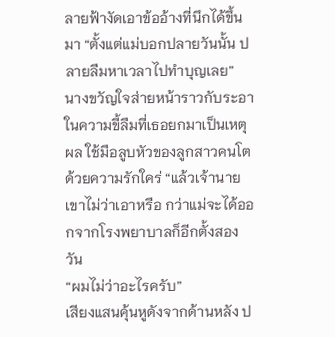ลายฟ้างัดเอาข้ออ้างที่นึกได้ขึ้นมา “ตั้งแต่แม่บอกปลายวันนั้น ปลายลืมหาเวลาไปทำบุญเลย”
นางขวัญใจส่ายหน้าราวกับระอาในความขี้ลืมที่เธอยกมาเป็นเหตุผล ใช้มือลูบหัวของลูกสาวคนโตด้วยความรักใคร่ “แล้วเจ้านายเขาไม่ว่าเอาหรือ กว่าแม่จะได้ออกจากโรงพยาบาลก็อีกตั้งสองวัน
“ผมไม่ว่าอะไรครับ”
เสียงแสนคุ้นหูดังจากด้านหลัง ป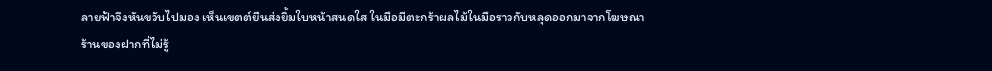ลายฟ้าจึงหันขวับไปมอง เห็นเขตต์ยืนส่งยิ้มใบหน้าสนดใส ในมือมีตะกร้าผลไม้ในมือราวกับหลุดออกมาจากโฆษณาร้านของฝากที่ไม่รู้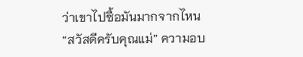ว่าเขาไปซื้อมันมากจากไหน
“สวัสดีครับคุณแม่” ความอบ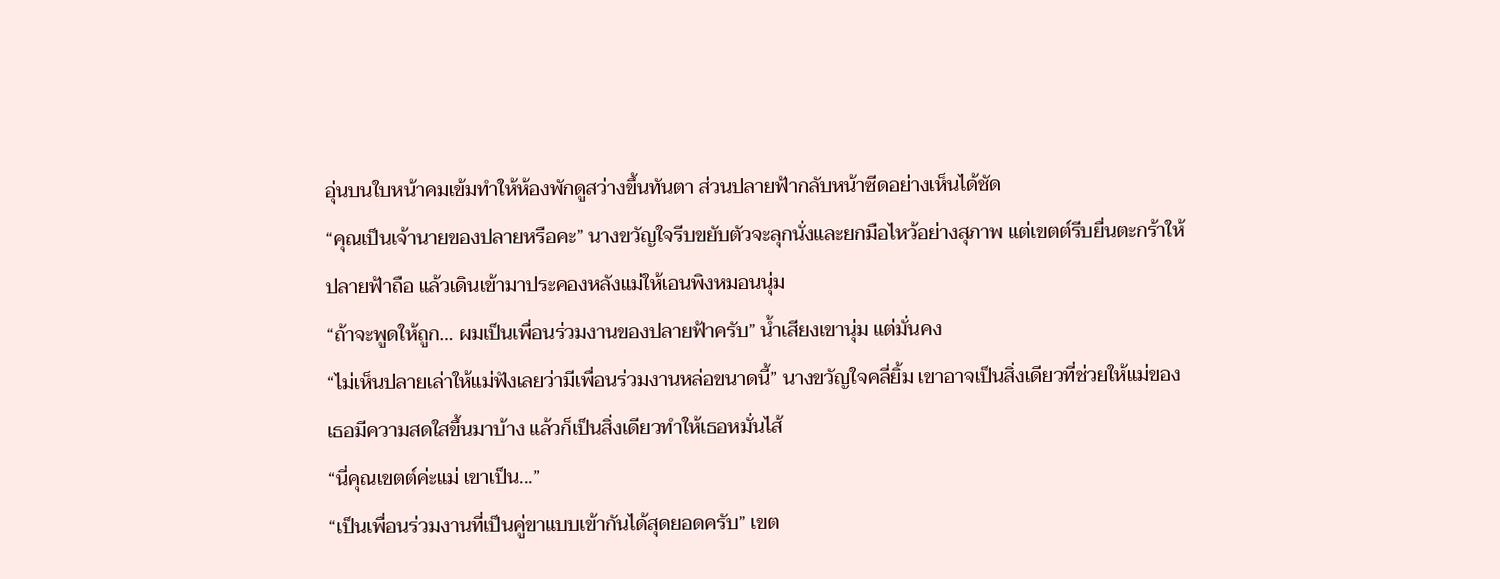อุ่นบนใบหน้าคมเข้มทำให้ห้องพักดูสว่างขึ้นทันตา ส่วนปลายฟ้ากลับหน้าซีดอย่างเห็นได้ชัด
“คุณเป็นเจ้านายของปลายหรือคะ” นางขวัญใจรีบขยับตัวจะลุกนั่งและยกมือไหว้อย่างสุภาพ แต่เขตต์รีบยื่นตะกร้าให้ปลายฟ้าถือ แล้วเดินเข้ามาประคองหลังแม่ให้เอนพิงหมอนนุ่ม
“ถ้าจะพูดให้ถูก… ผมเป็นเพื่อนร่วมงานของปลายฟ้าครับ” น้ำเสียงเขานุ่ม แต่มั่นคง
“ไม่เห็นปลายเล่าให้แม่ฟังเลยว่ามีเพื่อนร่วมงานหล่อขนาดนี้” นางขวัญใจคลี่ยิ้ม เขาอาจเป็นสิ่งเดียวที่ช่วยให้แม่ของเธอมีความสดใสขึ้นมาบ้าง แล้วก็เป็นสิ่งเดียวทำให้เธอหมั่นไส้
“นี่คุณเขตต์ค่ะแม่ เขาเป็น...”
“เป็นเพื่อนร่วมงานที่เป็นคู่ขาแบบเข้ากันได้สุดยอดครับ” เขต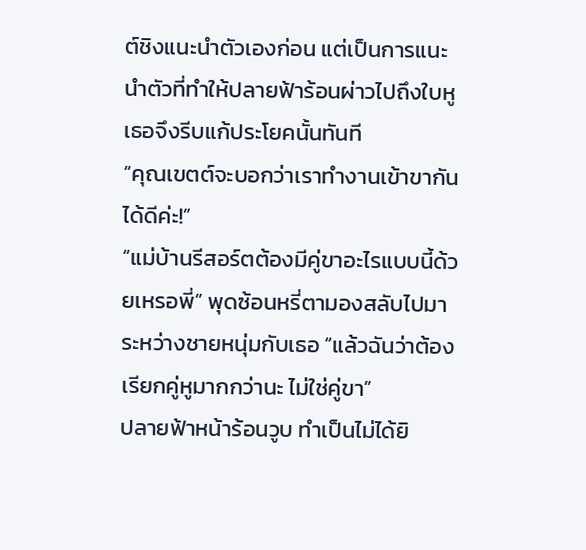ต์ชิงแนะนำตัวเองก่อน แต่เป็นการแนะนำตัวที่ทำให้ปลายฟ้าร้อนผ่าวไปถึงใบหู เธอจึงรีบแก้ประโยคนั้นทันที
“คุณเขตต์จะบอกว่าเราทำงานเข้าขากันได้ดีค่ะ!”
“แม่บ้านรีสอร์ตต้องมีคู่ขาอะไรแบบนี้ด้วยเหรอพี่” พุดซ้อนหรี่ตามองสลับไปมาระหว่างชายหนุ่มกับเธอ “แล้วฉันว่าต้องเรียกคู่หูมากกว่านะ ไม่ใช่คู่ขา”
ปลายฟ้าหน้าร้อนวูบ ทำเป็นไม่ได้ยิ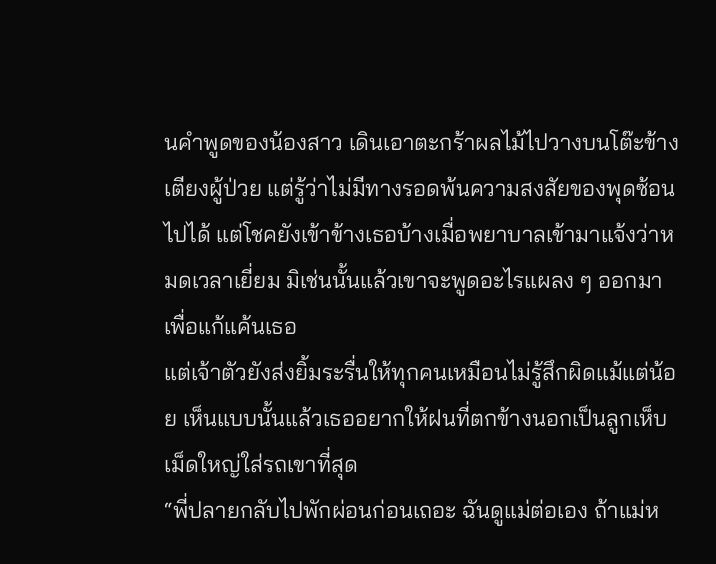นคำพูดของน้องสาว เดินเอาตะกร้าผลไม้ไปวางบนโต๊ะข้างเตียงผู้ป่วย แต่รู้ว่าไม่มีทางรอดพ้นความสงสัยของพุดซ้อนไปได้ แต่โชคยังเข้าข้างเธอบ้างเมื่อพยาบาลเข้ามาแจ้งว่าหมดเวลาเยี่ยม มิเช่นนั้นแล้วเขาจะพูดอะไรแผลง ๆ ออกมาเพื่อแก้แค้นเธอ
แต่เจ้าตัวยังส่งยิ้มระรื่นให้ทุกคนเหมือนไม่รู้สึกผิดแม้แต่น้อย เห็นแบบนั้นแล้วเธออยากให้ฝนที่ตกข้างนอกเป็นลูกเห็บเม็ดใหญ่ใส่รถเขาที่สุด
“พี่ปลายกลับไปพักผ่อนก่อนเถอะ ฉันดูแม่ต่อเอง ถ้าแม่ห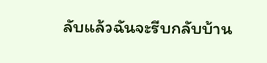ลับแล้วฉันจะรีบกลับบ้าน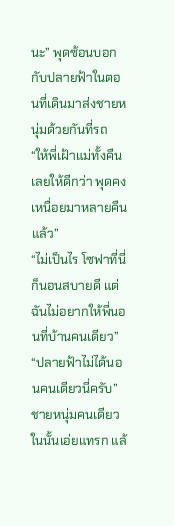นะ” พุดซ้อนบอกกับปลายฟ้าในตอนที่เดินมาส่งชายหนุ่มด้วยกันที่รถ
“ให้พี่เฝ้าแม่ทั้งคืนเลยให้ดีกว่า พุดคงเหนื่อยมาหลายคืนแล้ว”
“ไม่เป็นไร โซฟาที่นี่ก็นอนสบายดี แต่ฉันไม่อยากให้พี่นอนที่บ้านคนเดียว”
“ปลายฟ้าไม่ได้นอนคนเดียวนี่ครับ” ชายหนุ่มคนเดียวในนั้นเอ่ยแทรก แล้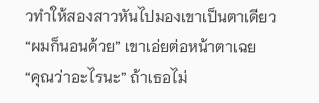วทำให้สองสาวหันไปมองเขาเป็นตาเดียว
“ผมก็นอนด้วย” เขาเอ่ยต่อหน้าตาเฉย
“คุณว่าอะไรนะ” ถ้าเธอไม่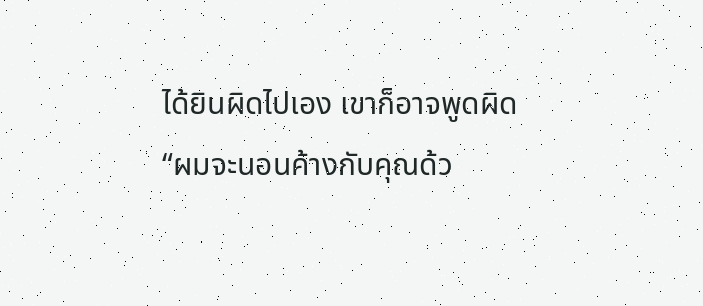ได้ยินผิดไปเอง เขาก็อาจพูดผิด
“ผมจะนอนค้างกับคุณด้ว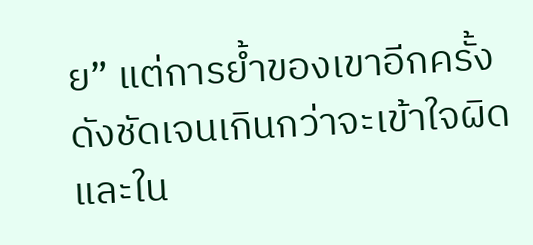ย” แต่การย้ำของเขาอีกครั้งดังชัดเจนเกินกว่าจะเข้าใจผิด และใน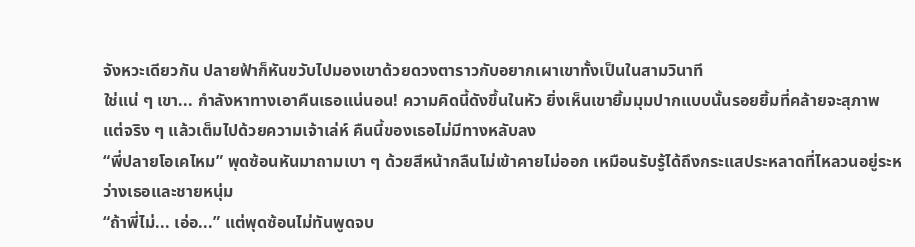จังหวะเดียวกัน ปลายฟ้าก็หันขวับไปมองเขาด้วยดวงตาราวกับอยากเผาเขาทั้งเป็นในสามวินาที
ใช่แน่ ๆ เขา... กำลังหาทางเอาคืนเธอแน่นอน! ความคิดนี้ดังขึ้นในหัว ยิ่งเห็นเขายิ้มมุมปากแบบนั้นรอยยิ้มที่คล้ายจะสุภาพ แต่จริง ๆ แล้วเต็มไปด้วยความเจ้าเล่ห์ คืนนี้ของเธอไม่มีทางหลับลง
“พี่ปลายโอเคไหม” พุดซ้อนหันมาถามเบา ๆ ด้วยสีหน้ากลืนไม่เข้าคายไม่ออก เหมือนรับรู้ได้ถึงกระแสประหลาดที่ไหลวนอยู่ระหว่างเธอและชายหนุ่ม
“ถ้าพี่ไม่... เอ่อ...” แต่พุดซ้อนไม่ทันพูดจบ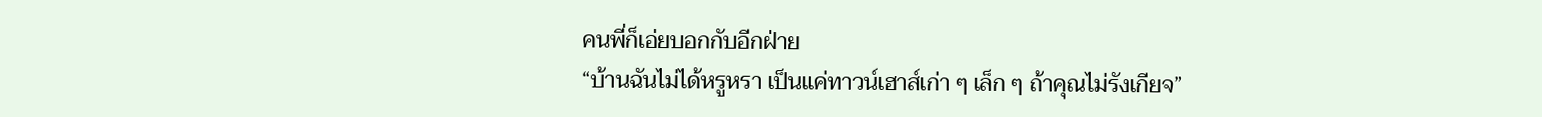คนพี่ก็เอ่ยบอกกับอีกฝ่าย
“บ้านฉันไม่ได้หรูหรา เป็นแค่ทาวน์เฮาส์เก่า ๆ เล็ก ๆ ถ้าคุณไม่รังเกียจ”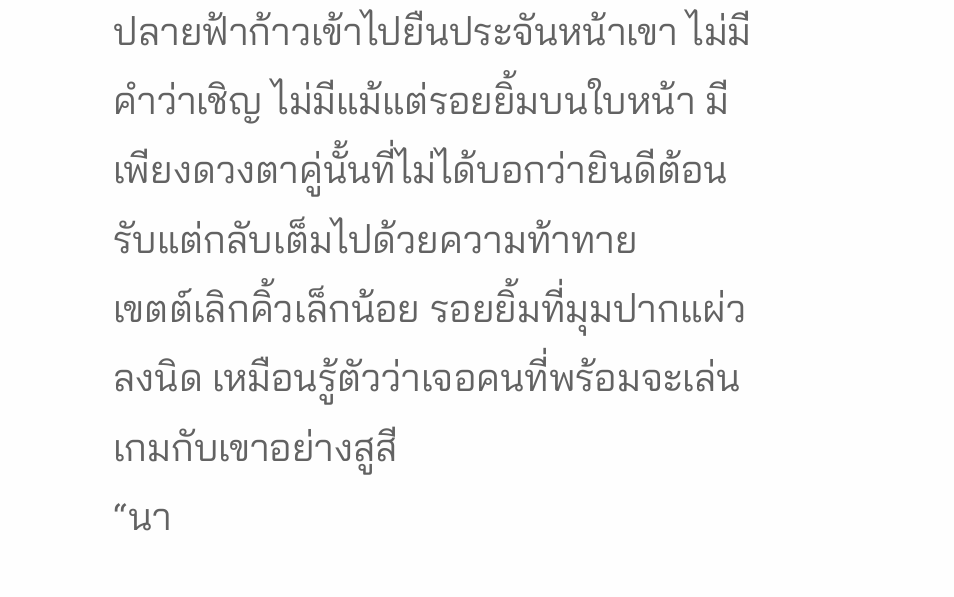ปลายฟ้าก้าวเข้าไปยืนประจันหน้าเขา ไม่มีคำว่าเชิญ ไม่มีแม้แต่รอยยิ้มบนใบหน้า มีเพียงดวงตาคู่นั้นที่ไม่ได้บอกว่ายินดีต้อนรับแต่กลับเต็มไปด้วยความท้าทาย
เขตต์เลิกคิ้วเล็กน้อย รอยยิ้มที่มุมปากแผ่วลงนิด เหมือนรู้ตัวว่าเจอคนที่พร้อมจะเล่นเกมกับเขาอย่างสูสี
“นา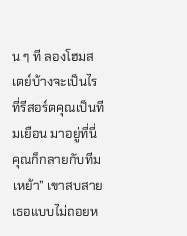น ๆ ที ลองโฮมสเตย์บ้างจะเป็นไร ที่รีสอร์ตคุณเป็นทีมเยือน มาอยู่ที่นี่คุณก็กลายกับทีมเหย้า” เขาสบสายเธอแบบไม่ถอยห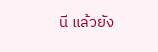นี แล้วยัง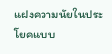แฝงความนัยในประโยคแบบ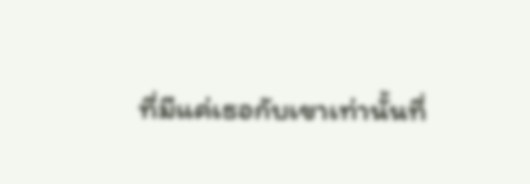ที่มีแค่เธอกับเขาเท่านั้นที่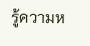รู้ความห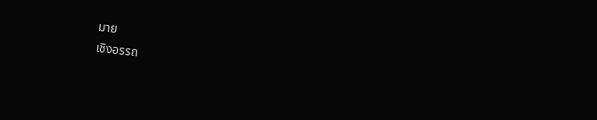มาย
เชิงอรรถ